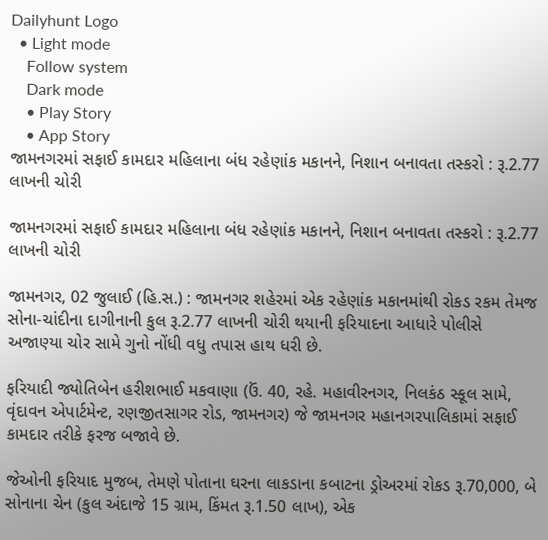Dailyhunt Logo
  • Light mode
    Follow system
    Dark mode
    • Play Story
    • App Story
જામનગરમાં સફાઈ કામદાર મહિલાના બંધ રહેણાંક મકાનને, નિશાન બનાવતા તસ્કરો : રૂ.2.77 લાખની ચોરી

જામનગરમાં સફાઈ કામદાર મહિલાના બંધ રહેણાંક મકાનને, નિશાન બનાવતા તસ્કરો : રૂ.2.77 લાખની ચોરી

જામનગર, 02 જુલાઈ (હિ.સ.) : જામનગર શહેરમાં એક રહેણાંક મકાનમાંથી રોકડ રકમ તેમજ સોના-ચાંદીના દાગીનાની કુલ રૂ.2.77 લાખની ચોરી થયાની ફરિયાદના આધારે પોલીસે અજાણ્યા ચોર સામે ગુનો નોંધી વધુ તપાસ હાથ ધરી છે.

ફરિયાદી જ્યોતિબેન હરીશભાઈ મકવાણા (ઉં. 40, રહે. મહાવીરનગર, નિલકંઠ સ્કૂલ સામે, વૃંદાવન એપાર્ટમેન્ટ, રણજીતસાગર રોડ, જામનગર) જે જામનગર મહાનગરપાલિકામાં સફાઈ કામદાર તરીકે ફરજ બજાવે છે.

જેઓની ફરિયાદ મુજબ, તેમણે પોતાના ઘરના લાકડાના કબાટના ડ્રોઅરમાં રોકડ રૂ.70,000, બે સોનાના ચેન (કુલ અંદાજે 15 ગ્રામ, કિંમત રૂ.1.50 લાખ), એક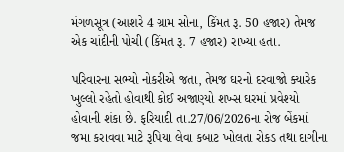મંગળસૂત્ર (આશરે 4 ગ્રામ સોના, કિંમત રૂ. 50 હજાર) તેમજ એક ચાંદીની પોચી (કિંમત રૂ. 7 હજાર) રાખ્યા હતા.

પરિવારના સભ્યો નોકરીએ જતા, તેમજ ઘરનો દરવાજો ક્યારેક ખુલ્લો રહેતો હોવાથી કોઈ અજાણ્યો શખ્સ ઘરમાં પ્રવેશ્યો હોવાની શંકા છે. ફરિયાદી તા.27/06/2026ના રોજ બેંકમાં જમા કરાવવા માટે રૂપિયા લેવા કબાટ ખોલતા રોકડ તથા દાગીના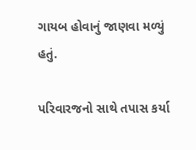ગાયબ હોવાનું જાણવા મળ્યું હતું.

પરિવારજનો સાથે તપાસ કર્યા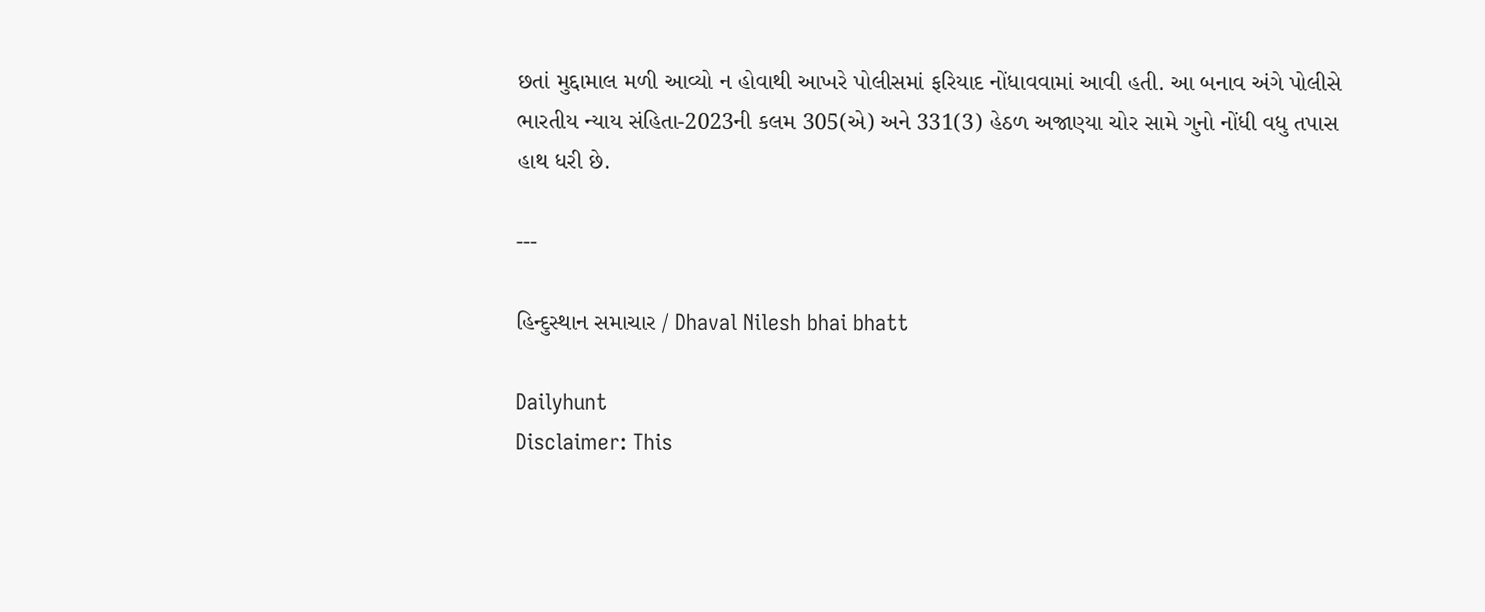છતાં મુદ્દામાલ મળી આવ્યો ન હોવાથી આખરે પોલીસમાં ફરિયાદ નોંધાવવામાં આવી હતી. આ બનાવ અંગે પોલીસે ભારતીય ન્યાય સંહિતા-2023ની કલમ 305(એ) અને 331(3) હેઠળ અજાણ્યા ચોર સામે ગુનો નોંધી વધુ તપાસ હાથ ધરી છે.

---

હિન્દુસ્થાન સમાચાર / Dhaval Nilesh bhai bhatt

Dailyhunt
Disclaimer: This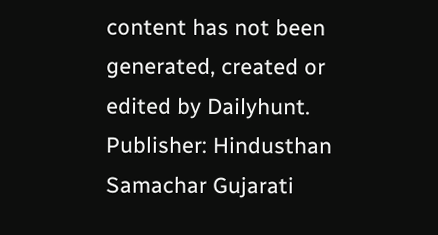content has not been generated, created or edited by Dailyhunt. Publisher: Hindusthan Samachar Gujarati